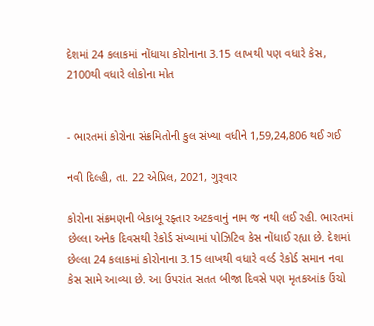દેશમાં 24 કલાકમાં નોંધાયા કોરોનાના 3.15 લાખથી પણ વધારે કેસ, 2100થી વધારે લોકોના મોત


- ભારતમાં કોરોના સંક્રમિતોની કુલ સંખ્યા વધીને 1,59,24,806 થઈ ગઈ

નવી દિલ્હી, તા. 22 એપ્રિલ, 2021, ગુરૂવાર

કોરોના સંક્રમણની બેકાબૂ રફ્તાર અટકવાનું નામ જ નથી લઈ રહી. ભારતમાં છેલ્લા અનેક દિવસથી રેકોર્ડ સંખ્યામાં પોઝિટિવ કેસ નોંધાઈ રહ્યા છે. દેશમાં છેલ્લા 24 કલાકમાં કોરોનાના 3.15 લાખથી વધારે વર્લ્ડ રેકોર્ડ સમાન નવા કેસ સામે આવ્યા છે. આ ઉપરાંત સતત બીજા દિવસે પણ મૃતકઆંક ઉંચો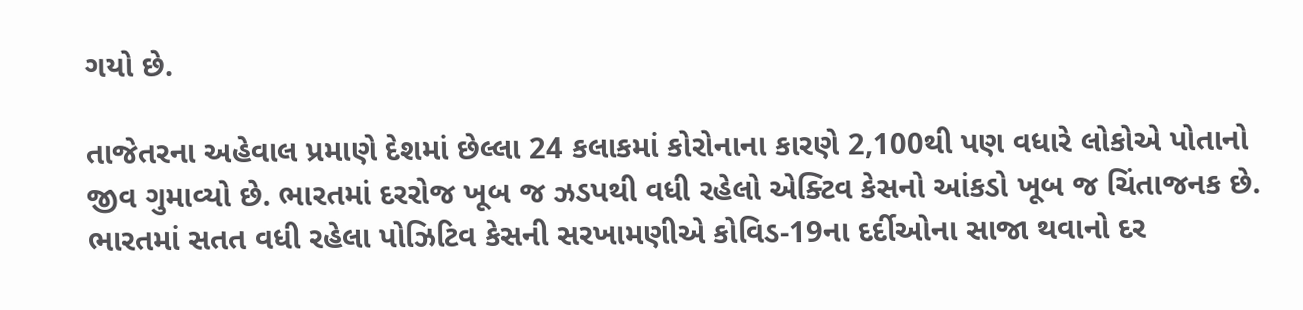ગયો છે.

તાજેતરના અહેવાલ પ્રમાણે દેશમાં છેલ્લા 24 કલાકમાં કોરોનાના કારણે 2,100થી પણ વધારે લોકોએ પોતાનો જીવ ગુમાવ્યો છે. ભારતમાં દરરોજ ખૂબ જ ઝડપથી વધી રહેલો એક્ટિવ કેસનો આંકડો ખૂબ જ ચિંતાજનક છે. ભારતમાં સતત વધી રહેલા પોઝિટિવ કેસની સરખામણીએ કોવિડ-19ના દર્દીઓના સાજા થવાનો દર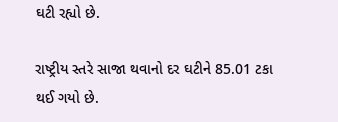ઘટી રહ્યો છે.

રાષ્ટ્રીય સ્તરે સાજા થવાનો દર ઘટીને 85.01 ટકા થઈ ગયો છે.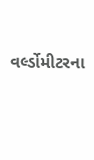વર્લ્ડોમીટરના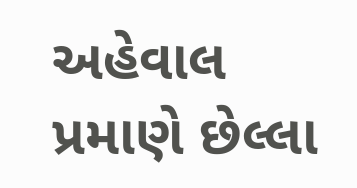અહેવાલ પ્રમાણે છેલ્લા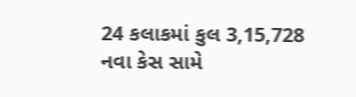24 કલાકમાં કુલ 3,15,728 નવા કેસ સામે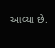આવ્યા છે.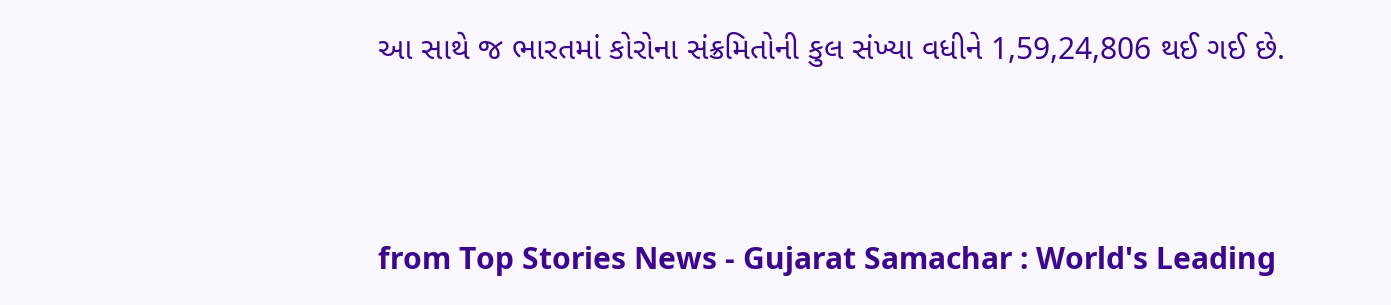આ સાથે જ ભારતમાં કોરોના સંક્રમિતોની કુલ સંખ્યા વધીને 1,59,24,806 થઈ ગઈ છે.




from Top Stories News - Gujarat Samachar : World's Leading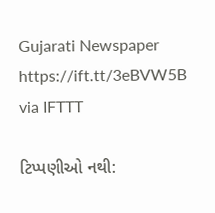Gujarati Newspaper https://ift.tt/3eBVW5B
via IFTTT

ટિપ્પણીઓ નથી: